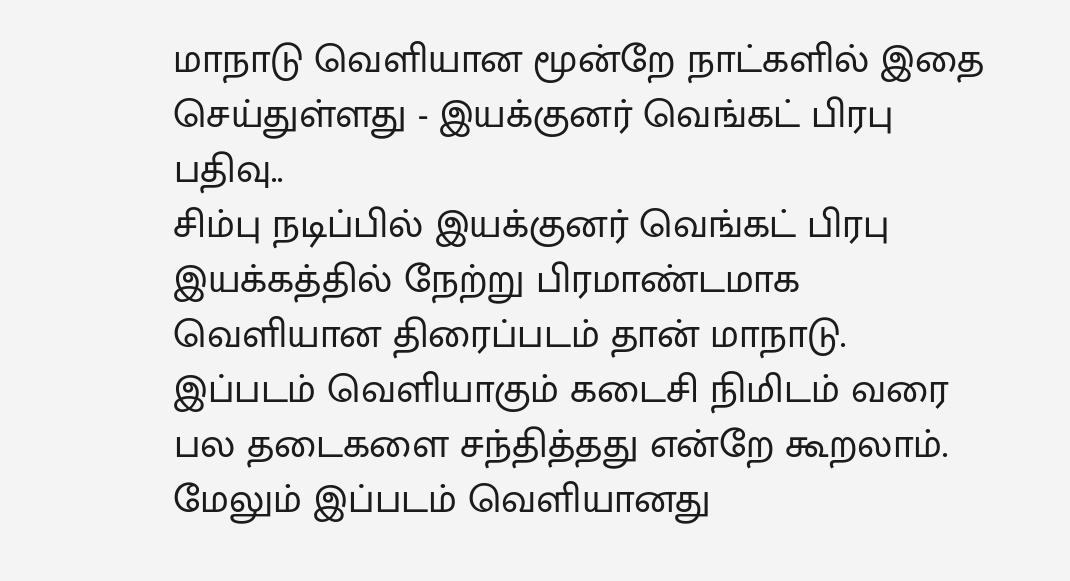மாநாடு வெளியான மூன்றே நாட்களில் இதை செய்துள்ளது - இயக்குனர் வெங்கட் பிரபு பதிவு..
சிம்பு நடிப்பில் இயக்குனர் வெங்கட் பிரபு இயக்கத்தில் நேற்று பிரமாண்டமாக வெளியான திரைப்படம் தான் மாநாடு.
இப்படம் வெளியாகும் கடைசி நிமிடம் வரை பல தடைகளை சந்தித்தது என்றே கூறலாம்.
மேலும் இப்படம் வெளியானது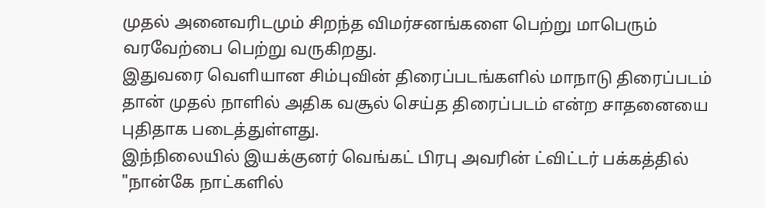முதல் அனைவரிடமும் சிறந்த விமர்சனங்களை பெற்று மாபெரும் வரவேற்பை பெற்று வருகிறது.
இதுவரை வெளியான சிம்புவின் திரைப்படங்களில் மாநாடு திரைப்படம் தான் முதல் நாளில் அதிக வசூல் செய்த திரைப்படம் என்ற சாதனையை புதிதாக படைத்துள்ளது.
இந்நிலையில் இயக்குனர் வெங்கட் பிரபு அவரின் ட்விட்டர் பக்கத்தில் "நான்கே நாட்களில்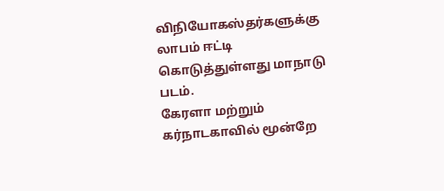விநியோகஸ்தர்களுக்கு லாபம் ஈட்டி கொடுத்துள்ளது மாநாடு படம்.
கேரளா மற்றும் கர்நாடகாவில் மூன்றே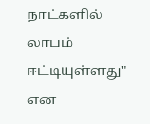நாட்களில் லாபம் ஈட்டியுள்ளது" என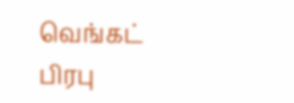வெங்கட் பிரபு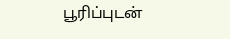பூரிப்புடன்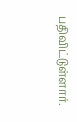பதிவிட்டுள்ளார்.